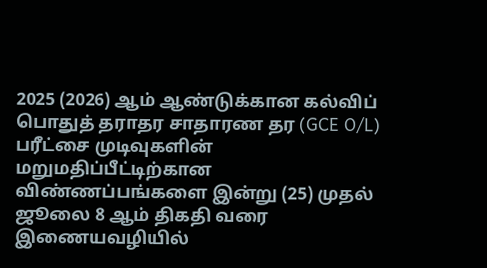2025 (2026) ஆம் ஆண்டுக்கான கல்விப் பொதுத் தராதர சாதாரண தர (GCE O/L) பரீட்சை முடிவுகளின் மறுமதிப்பீட்டிற்கான விண்ணப்பங்களை இன்று (25) முதல் ஜூலை 8 ஆம் திகதி வரை இணையவழியில்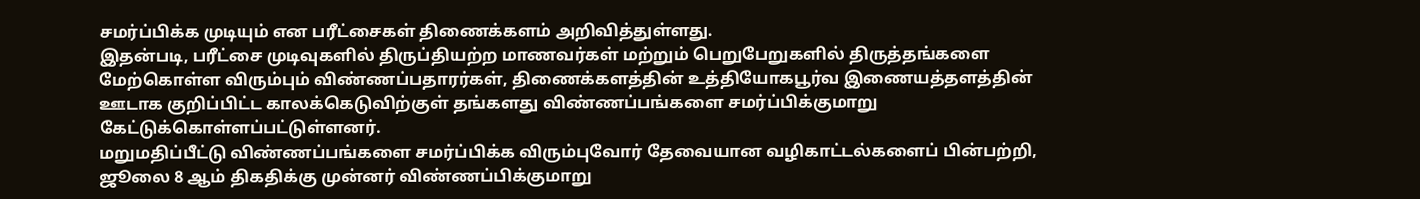சமர்ப்பிக்க முடியும் என பரீட்சைகள் திணைக்களம் அறிவித்துள்ளது.
இதன்படி, பரீட்சை முடிவுகளில் திருப்தியற்ற மாணவர்கள் மற்றும் பெறுபேறுகளில் திருத்தங்களை மேற்கொள்ள விரும்பும் விண்ணப்பதாரர்கள், திணைக்களத்தின் உத்தியோகபூர்வ இணையத்தளத்தின் ஊடாக குறிப்பிட்ட காலக்கெடுவிற்குள் தங்களது விண்ணப்பங்களை சமர்ப்பிக்குமாறு கேட்டுக்கொள்ளப்பட்டுள்ளனர்.
மறுமதிப்பீட்டு விண்ணப்பங்களை சமர்ப்பிக்க விரும்புவோர் தேவையான வழிகாட்டல்களைப் பின்பற்றி, ஜூலை 8 ஆம் திகதிக்கு முன்னர் விண்ணப்பிக்குமாறு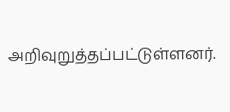அறிவுறுத்தப்பட்டுள்ளனர்.